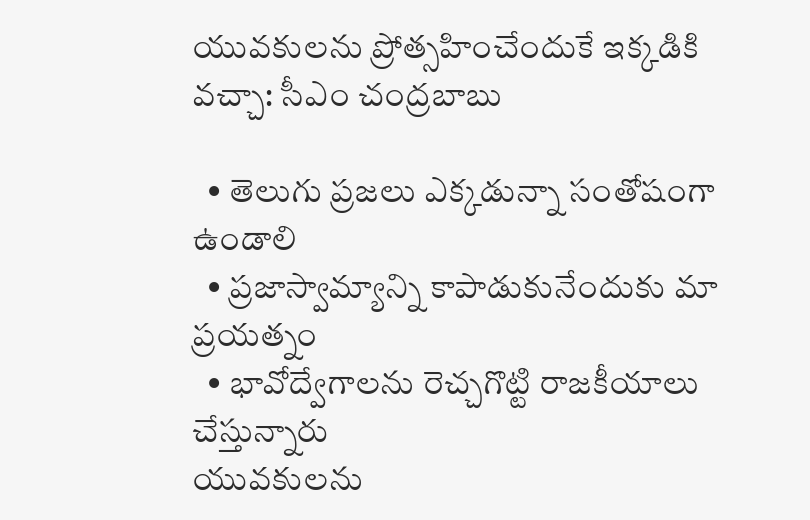యువకులను ప్రోత్సహించేందుకే ఇక్కడికి వచ్చా: సీఎం చంద్రబాబు

  • తెలుగు ప్రజలు ఎక్కడున్నా సంతోషంగా ఉండాలి
  • ప్రజాస్వామ్యాన్ని కాపాడుకునేందుకు మా ప్రయత్నం
  • భావోద్వేగాలను రెచ్చగొట్టి రాజకీయాలు చేస్తున్నారు
యువకులను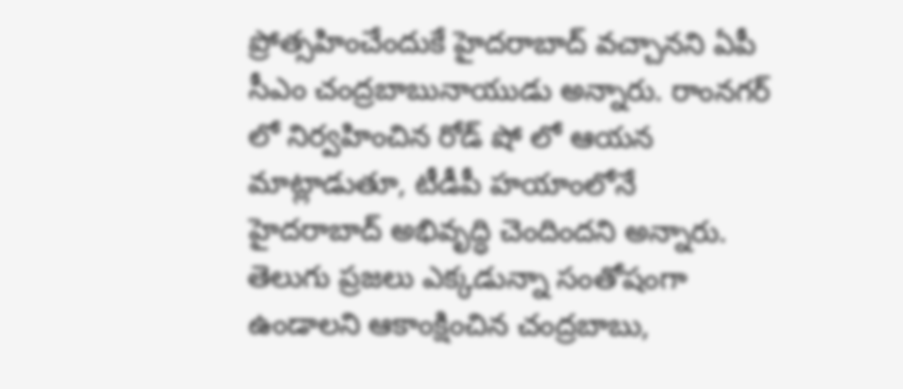ప్రోత్సహించేందుకే హైదరాబాద్ వచ్చానని ఏపీ సీఎం చంద్రబాబునాయుడు అన్నారు. రాంనగర్ లో నిర్వహించిన రోడ్ షో లో ఆయన మాట్లాడుతూ, టీడీపీ హయాంలోనే హైదరాబాద్ అభివృద్ధి చెందిందని అన్నారు. తెలుగు ప్రజలు ఎక్కడున్నా సంతోషంగా ఉండాలని ఆకాంక్షించిన చంద్రబాబు,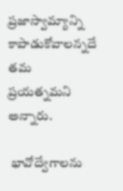ప్రజాస్వామ్యాన్ని కాపాడుకోవాలన్నదే తమ ప్రయత్నమని అన్నారు.

 భావోద్వేగాలను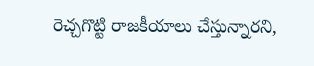రెచ్చగొట్టి రాజకీయాలు చేస్తున్నారని,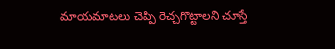మాయమాటలు చెప్పి రెచ్చగొట్టాలని చూస్తే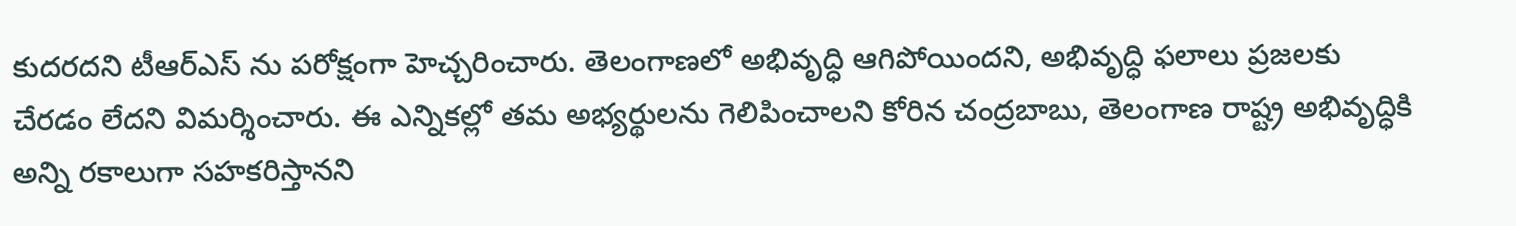కుదరదని టీఆర్ఎస్ ను పరోక్షంగా హెచ్చరించారు. తెలంగాణలో అభివృద్ధి ఆగిపోయిందని, అభివృద్ధి ఫలాలు ప్రజలకు చేరడం లేదని విమర్శించారు. ఈ ఎన్నికల్లో తమ అభ్యర్థులను గెలిపించాలని కోరిన చంద్రబాబు, తెలంగాణ రాష్ట్ర అభివృద్ధికి అన్ని రకాలుగా సహకరిస్తానని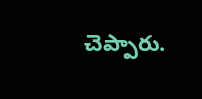చెప్పారు.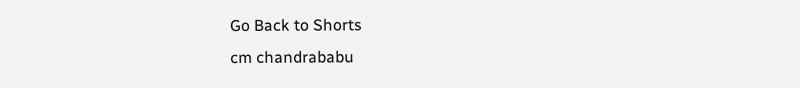Go Back to Shorts
cm chandrababu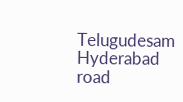Telugudesam
Hyderabad
road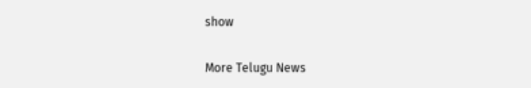show

More Telugu News